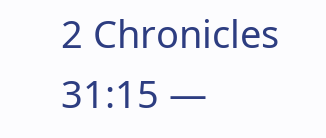2 Chronicles 31:15 —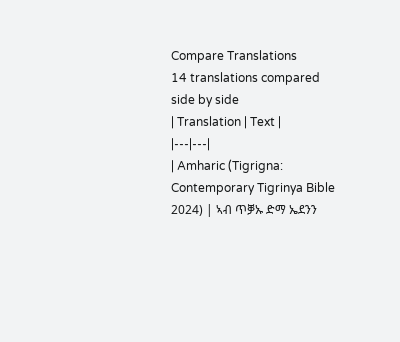Compare Translations
14 translations compared side by side
| Translation | Text |
|---|---|
| Amharic (Tigrigna: Contemporary Tigrinya Bible 2024) | ኣብ ጥቓኡ ድማ ኤደንን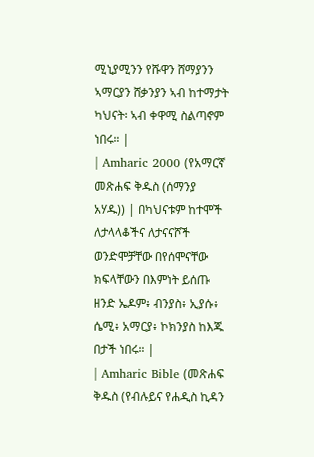ሚኒያሚንን የሹዋን ሸማያንን ኣማርያን ሸቃንያን ኣብ ከተማታት ካህናት፡ ኣብ ቀዋሚ ስልጣኖም ነበሩ። |
| Amharic 2000 (የአማርኛ መጽሐፍ ቅዱስ (ሰማንያ አሃዱ)) | በካህናቱም ከተሞች ለታላላቆችና ለታናናሾች ወንድሞቻቸው በየሰሞናቸው ክፍላቸውን በእምነት ይሰጡ ዘንድ ኤዶም፥ ብንያስ፥ ኢያሱ፥ ሴሚ፥ አማርያ፥ ኮክንያስ ከእጁ በታች ነበሩ። |
| Amharic Bible (መጽሐፍ ቅዱስ (የብሉይና የሐዲስ ኪዳን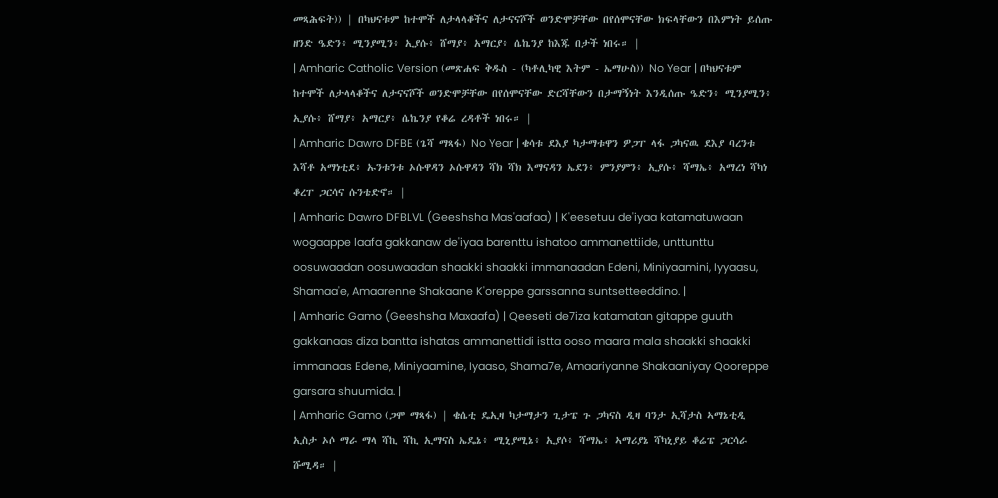መጻሕፍት)) | በካህናቱም ከተሞች ለታላላቆችና ለታናናሾች ወንድሞቻቸው በየሰሞናቸው ክፍላቸውን በእምነት ይሰጡ ዘንድ ዔድን፥ ሚንያሚን፥ ኢያሱ፥ ሸማያ፥ አማርያ፥ ሴኬንያ ከእጁ በታች ነበሩ። |
| Amharic Catholic Version (መጽሐፍ ቅዱስ - (ካቶሊካዊ እትም - ኤማሁስ)) No Year | በካህናቱም ከተሞች ለታላላቆችና ለታናናሾች ወንድሞቻቸው በየሰሞናቸው ድርሻቸውን በታማኝነት እንዲሰጡ ዔድን፥ ሚንያሚን፥ ኢያሱ፥ ሸማያ፥ አማርያ፥ ሴኬንያ የቆሬ ረዳቶች ነበሩ። |
| Amharic Dawro DFBE (ጌሻ ማጻፋ) No Year | ቄሳቱ ደእያ ካታማቱዋን ዎጋፐ ላፋ ጋካናዉ ደእያ ባረንቱ እሻቶ አማነቲደ፥ ኡንቱንቱ ኦሱዋዳን ኦሱዋዳን ሻክ ሻክ እማናዳን ኤደን፥ ምንያምን፥ ኢያሱ፥ ሻማኤ፥ አማረነ ሻካነ ቆረፐ ጋርሳና ሱንቴድኖ። |
| Amharic Dawro DFBLVL (Geeshsha Mas'aafaa) | K'eesetuu de'iyaa katamatuwaan wogaappe laafa gakkanaw de'iyaa barenttu ishatoo ammanettiide, unttunttu oosuwaadan oosuwaadan shaakki shaakki immanaadan Edeni, Miniyaamini, Iyyaasu, Shamaa'e, Amaarenne Shakaane K'oreppe garssanna suntsetteeddino. |
| Amharic Gamo (Geeshsha Maxaafa) | Qeeseti de7iza katamatan gitappe guuth gakkanaas diza bantta ishatas ammanettidi istta ooso maara mala shaakki shaakki immanaas Edene, Miniyaamine, Iyaaso, Shama7e, Amaariyanne Shakaaniyay Qooreppe garsara shuumida. |
| Amharic Gamo (ጋሞ ማጻፋ) | ቄሴቲ ዴኢዛ ካታማታን ጊታፔ ጉ ጋካናስ ዲዛ ባንታ ኢሻታስ ኣማኔቲዲ ኢስታ ኦሶ ማራ ማላ ሻኪ ሻኪ ኢማናስ ኤዴኔ፥ ሚኒያሚኔ፥ ኢያሶ፥ ሻማኤ፥ ኣማሪያኔ ሻካኒያይ ቆሬፔ ጋርሳራ ሹሚዳ። |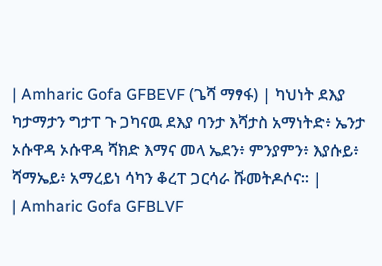| Amharic Gofa GFBEVF (ጌሻ ማፃፋ) | ካህነት ደእያ ካታማታን ግታፐ ጉ ጋካናዉ ደእያ ባንታ እሻታስ አማነትድ፥ ኤንታ ኦሱዋዳ ኦሱዋዳ ሻክድ እማና መላ ኤደን፥ ምንያምን፥ እያሱይ፥ ሻማኤይ፥ አማረይነ ሳካን ቆረፐ ጋርሳራ ሹመትዶሶና። |
| Amharic Gofa GFBLVF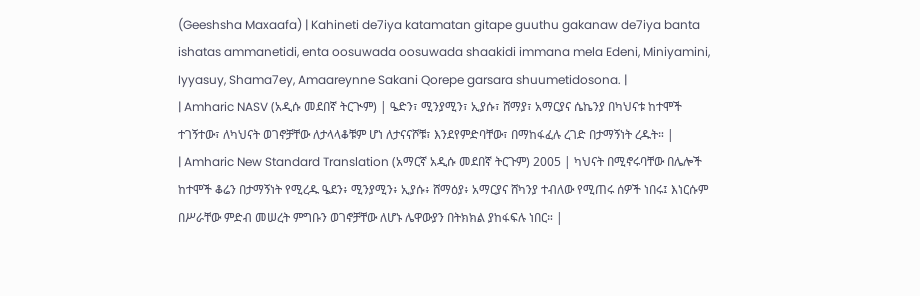(Geeshsha Maxaafa) | Kahineti de7iya katamatan gitape guuthu gakanaw de7iya banta ishatas ammanetidi, enta oosuwada oosuwada shaakidi immana mela Edeni, Miniyamini, Iyyasuy, Shama7ey, Amaareynne Sakani Qorepe garsara shuumetidosona. |
| Amharic NASV (አዲሱ መደበኛ ትርጒም) | ዔድን፣ ሚንያሚን፣ ኢያሱ፣ ሸማያ፣ አማርያና ሴኬንያ በካህናቱ ከተሞች ተገኝተው፣ ለካህናት ወገኖቻቸው ለታላላቆቹም ሆነ ለታናናሾቹ፣ እንደየምድባቸው፣ በማከፋፈሉ ረገድ በታማኝነት ረዱት። |
| Amharic New Standard Translation (አማርኛ አዲሱ መደበኛ ትርጉም) 2005 | ካህናት በሚኖሩባቸው በሌሎች ከተሞች ቆሬን በታማኝነት የሚረዱ ዔደን፥ ሚንያሚን፥ ኢያሱ፥ ሸማዕያ፥ አማርያና ሸካንያ ተብለው የሚጠሩ ሰዎች ነበሩ፤ እነርሱም በሥራቸው ምድብ መሠረት ምግቡን ወገኖቻቸው ለሆኑ ሌዋውያን በትክክል ያከፋፍሉ ነበር። |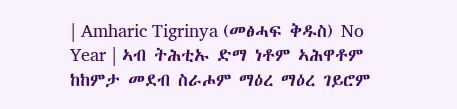| Amharic Tigrinya (መፅሓፍ ቅዱስ) No Year | ኣብ ትሕቲኡ ድማ ነቶም ኣሕዋቶም ከከምታ መደብ ስራሖም ማዕረ ማዕረ ገይሮም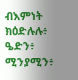ብእምነት ክዕድሉሉ፥ ዔድን፥ ሚንያሚን፥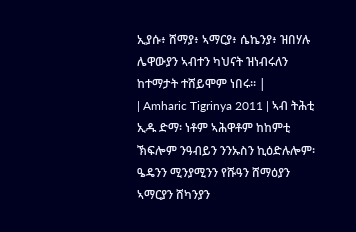ኢያሱ፥ ሸማያ፥ ኣማርያ፥ ሴኬንያ፥ ዝበሃሉ ሌዋውያን ኣብተን ካህናት ዝነብሩለን ከተማታት ተሸይሞም ነበሩ። |
| Amharic Tigrinya 2011 | ኣብ ትሕቲ ኢዱ ድማ፡ ነቶም ኣሕዋቶም ከከምቲ ኽፍሎም ንዓብይን ንንኡስን ኪዕድሉሎም፡ ዔዴንን ሚንያሚንን የሹዓን ሸማዕያን ኣማርያን ሸካንያን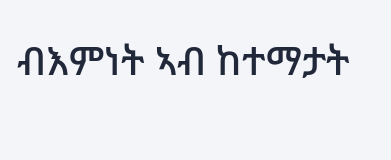ብእምነት ኣብ ከተማታት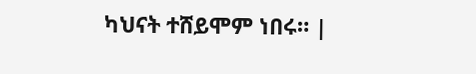ካህናት ተሸይሞም ነበሩ። |